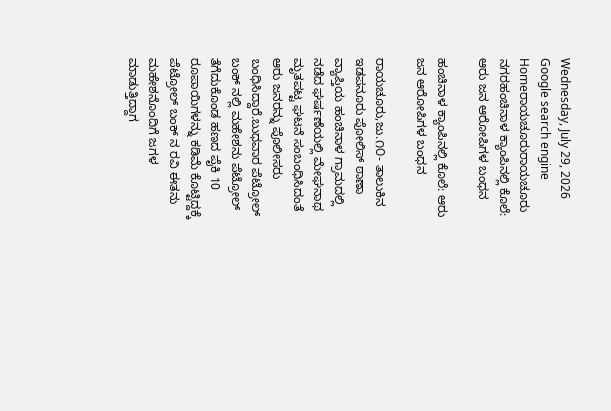Wednesday, July 29, 2026
Google search engine
Homeರಾಯಚೂರುರಾಯಚೂರು ನಗರಹಂಚಿನಾಳ ಕ್ಯಾಂಪಿನಲ್ಲಿ ಕೊಲೆ: ಆರು ಜನ ಆರೋಪಿಗಳ ಬಂಧನ

ಹಂಚಿನಾಳ ಕ್ಯಾಂಪಿನಲ್ಲಿ ಕೊಲೆ: ಆರು ಜನ ಆರೋಪಿಗಳ ಬಂಧನ

ರಾಯಚೂರು,ಜು.೧೦- ತಾಲುಕಿನ ಇಡಪನೂರು ಪೋಲಿಸ್ ಠಾಣಾ ವ್ಯಾಪ್ತಿಯ ಹಂಚಿನಾಳ ಗ್ರಾಮದಲ್ಲಿ ನಡೆದ ಘರ್ಷಣೆಯಲ್ಲಿ ಮೇಘನಾಥ ಮೃತಪಟ್ಟ ಘಟನೆ ಸಂಬಂಧಿಸಿದಂತೆ ಆರು ಜನರನ್ನು ಪೊಲೀಸರು ಬಂಧಿಸಿದ್ದಾರೆ.ಬುಧವಾರ ಪೆಟ್ರೋಲ್ ಬಂಕ್ ನಲ್ಲಿ ಮಹೇಶನು ಪೆಟ್ರೋಲ್ ತೆಗೆದುಕೊಂಡ ಹಣದ ಪೈಕಿ 10 ರೂಪಾಯಿಗಳನ್ನು ಕಡಿಮೆ ಕೊಟ್ಟಿದ್ದಕ್ಕೆ ಪೆಟ್ರೋಲ್ ಬಂಕ್ ನ ರವಿ ಈತನು ಮಹೇಶನೊಂದಿಗೆ ಜಗಳ ಮಾಡುತ್ತಿದ್ದಾಗ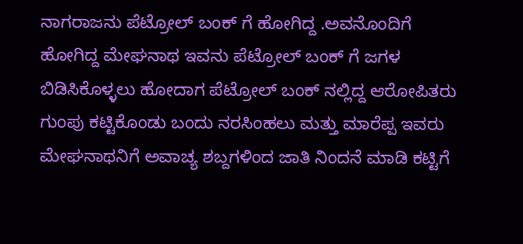ನಾಗರಾಜನು ಪೆಟ್ರೋಲ್ ಬಂಕ್ ಗೆ ಹೋಗಿದ್ದ .ಅವನೊಂದಿಗೆ ಹೋಗಿದ್ದ ಮೇಘನಾಥ ಇವನು ಪೆಟ್ರೋಲ್ ಬಂಕ್ ಗೆ ಜಗಳ ಬಿಡಿಸಿಕೊಳ್ಳಲು ಹೋದಾಗ ಪೆಟ್ರೋಲ್ ಬಂಕ್ ನಲ್ಲಿದ್ದ ಆರೋಪಿತರು ಗುಂಪು ಕಟ್ಟಿಕೊಂಡು ಬಂದು ನರಸಿಂಹಲು ಮತ್ತು ಮಾರೆಪ್ಪ ಇವರು ಮೇಘನಾಥನಿಗೆ ಅವಾಚ್ಯ ಶಬ್ದಗಳಿಂದ ಜಾತಿ ನಿಂದನೆ ಮಾಡಿ ಕಟ್ಟಿಗೆ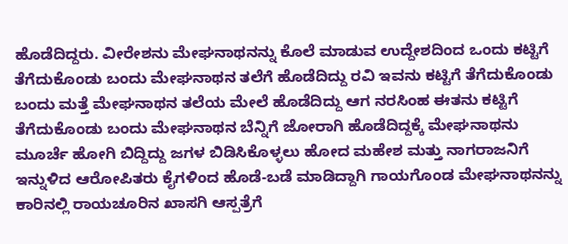ಹೊಡೆದಿದ್ದರು. ವೀರೇಶನು ಮೇಘನಾಥನನ್ನು ಕೊಲೆ ಮಾಡುವ ಉದ್ದೇಶದಿಂದ ಒಂದು ಕಟ್ಟಿಗೆ ತೆಗೆದುಕೊಂಡು ಬಂದು ಮೇಘನಾಥನ ತಲೆಗೆ ಹೊಡೆದಿದ್ದು ರವಿ ಇವನು ಕಟ್ಟಿಗೆ ತೆಗೆದುಕೊಂಡು ಬಂದು ಮತ್ತೆ ಮೇಘನಾಥನ ತಲೆಯ ಮೇಲೆ ಹೊಡೆದಿದ್ದು ಆಗ ನರಸಿಂಹ ಈತನು ಕಟ್ಟಿಗೆ ತೆಗೆದುಕೊಂಡು ಬಂದು ಮೇಘನಾಥನ ಬೆನ್ನಿಗೆ ಜೋರಾಗಿ ಹೊಡೆದಿದ್ದಕ್ಕೆ ಮೇಘನಾಥನು ಮೂರ್ಚೆ ಹೋಗಿ ಬಿದ್ದಿದ್ದು ಜಗಳ ಬಿಡಿಸಿಕೊಳ್ಳಲು ಹೋದ ಮಹೇಶ ಮತ್ತು ನಾಗರಾಜನಿಗೆ ಇನ್ನುಳಿದ ಆರೋಪಿತರು ಕೈಗಳಿಂದ ಹೊಡೆ-ಬಡೆ ಮಾಡಿದ್ದಾಗಿ ಗಾಯಗೊಂಡ ಮೇಘನಾಥನನ್ನು ಕಾರಿನಲ್ಲಿ ರಾಯಚೂರಿನ ಖಾಸಗಿ ಆಸ್ಪತ್ರೆಗೆ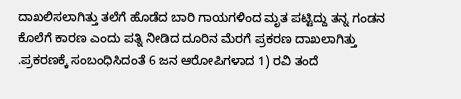ದಾಖಲಿಸಲಾಗಿತ್ತು ತಲೆಗೆ ಹೊಡೆದ ಬಾರಿ ಗಾಯಗಳಿಂದ ಮೃತ ಪಟ್ಟಿದ್ದು ತನ್ನ ಗಂಡನ ಕೊಲೆಗೆ ಕಾರಣ ಎಂದು ಪತ್ನಿ ನೀಡಿದ ದೂರಿನ ಮೆರಗೆ ಪ್ರಕರಣ ದಾಖಲಾಗಿತ್ತು‌ .ಪ್ರಕರಣಕ್ಕೆ ಸಂಬಂಧಿಸಿದಂತೆ 6 ಜನ ಆರೋಪಿಗಳಾದ 1) ರವಿ ತಂದೆ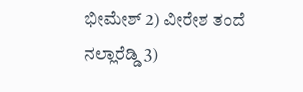ಭೀಮೇಶ್ 2) ವೀರೇಶ ತಂದೆ ನಲ್ಲಾರೆಡ್ಡಿ 3)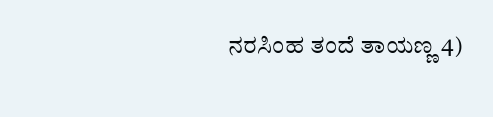ನರಸಿಂಹ ತಂದೆ ತಾಯಣ್ಣ 4)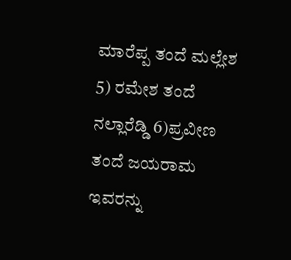ಮಾರೆಪ್ಪ ತಂದೆ ಮಲ್ಲೇಶ 5) ರಮೇಶ ತಂದೆ ನಲ್ಲಾರೆಡ್ಡಿ 6)ಪ್ರವೀಣ ತಂದೆ ಜಯರಾಮ ಇವರನ್ನು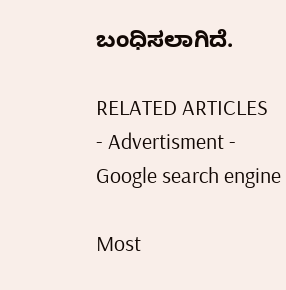ಬಂಧಿಸಲಾಗಿದೆ.

RELATED ARTICLES
- Advertisment -
Google search engine

Most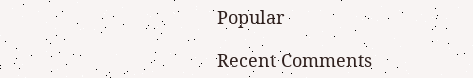Popular

Recent Comments